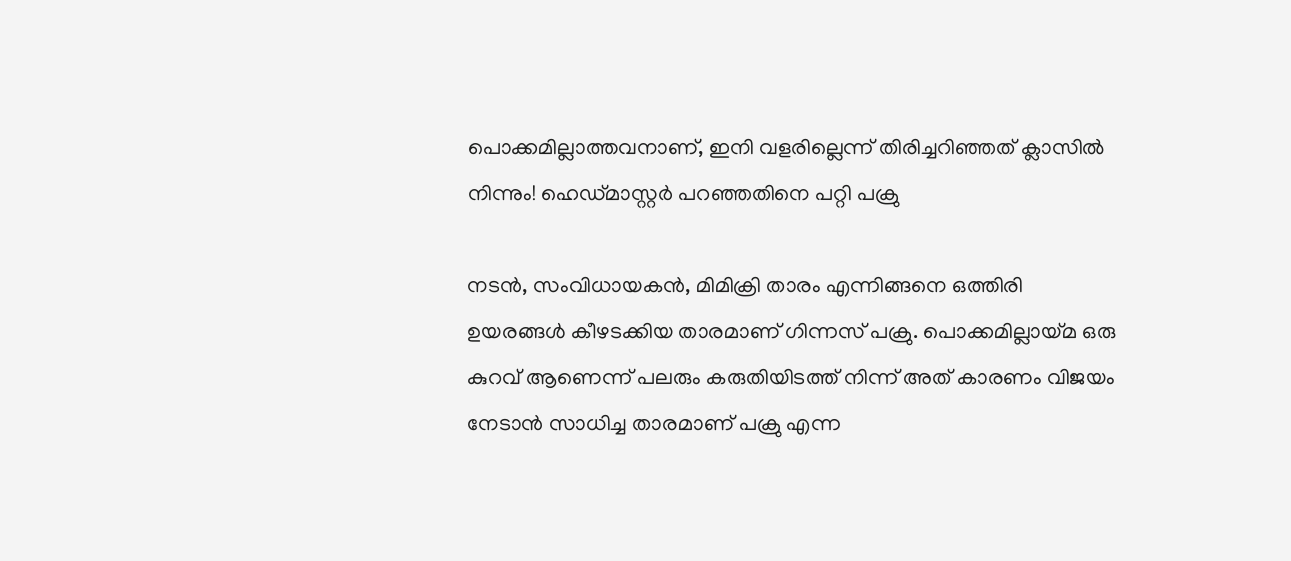പൊക്കമില്ലാത്തവനാണ്, ഇനി വളരില്ലെന്ന് തിരിച്ചറിഞ്ഞത് ക്ലാസിൽ നിന്നും! ഹെഡ്മാസ്റ്റർ പറഞ്ഞതിനെ പറ്റി പക്രു

നടന്‍, സംവിധായകന്‍, മിമിക്രി താരം എന്നിങ്ങനെ ഒത്തിരി ഉയരങ്ങള്‍ കീഴടക്കിയ താരമാണ് ഗിന്നസ് പക്രു. പൊക്കമില്ലായ്മ ഒരു കുറവ് ആണെന്ന് പലരും കരുതിയിടത്ത് നിന്ന് അത് കാരണം വിജയം നേടാന്‍ സാധിച്ച താരമാണ് പക്രു എന്ന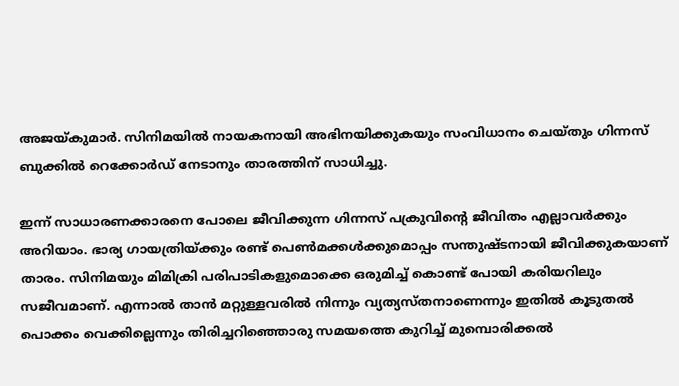അജയ്കുമാര്‍. സിനിമയില്‍ നായകനായി അഭിനയിക്കുകയും സംവിധാനം ചെയ്തും ഗിന്നസ് ബുക്കില്‍ റെക്കോര്‍ഡ് നേടാനും താരത്തിന് സാധിച്ചു.

ഇന്ന് സാധാരണക്കാരനെ പോലെ ജീവിക്കുന്ന ഗിന്നസ് പക്രുവിന്റെ ജീവിതം എല്ലാവര്‍ക്കും അറിയാം. ഭാര്യ ഗായത്രിയ്ക്കും രണ്ട് പെണ്‍മക്കള്‍ക്കുമൊപ്പം സന്തുഷ്ടനായി ജീവിക്കുകയാണ് താരം. സിനിമയും മിമിക്രി പരിപാടികളുമൊക്കെ ഒരുമിച്ച് കൊണ്ട് പോയി കരിയറിലും സജീവമാണ്. എന്നാല്‍ താന്‍ മറ്റുള്ളവരില്‍ നിന്നും വ്യത്യസ്തനാണെന്നും ഇതില്‍ കൂടുതല്‍ പൊക്കം വെക്കില്ലെന്നും തിരിച്ചറിഞ്ഞൊരു സമയത്തെ കുറിച്ച് മുമ്പൊരിക്കല്‍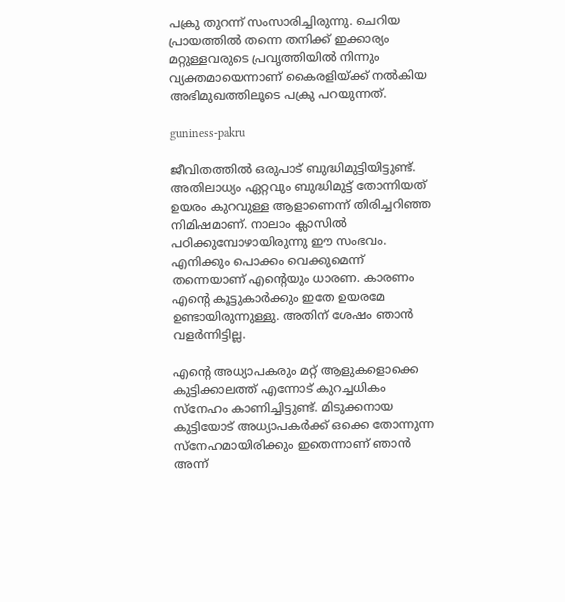പക്രു തുറന്ന് സംസാരിച്ചിരുന്നു. ചെറിയ പ്രായത്തില്‍ തന്നെ തനിക്ക് ഇക്കാര്യം മറ്റുള്ളവരുടെ പ്രവൃത്തിയില്‍ നിന്നും വ്യക്തമായെന്നാണ് കൈരളിയ്ക്ക് നല്‍കിയ അഭിമുഖത്തിലൂടെ പക്രു പറയുന്നത്.

guniness-pakru

ജീവിതത്തില്‍ ഒരുപാട് ബുദ്ധിമുട്ടിയിട്ടുണ്ട്. അതിലാധ്യം ഏറ്റവും ബുദ്ധിമുട്ട് തോന്നിയത് ഉയരം കുറവുള്ള ആളാണെന്ന് തിരിച്ചറിഞ്ഞ നിമിഷമാണ്. നാലാം ക്ലാസില്‍ പഠിക്കുമ്പോഴായിരുന്നു ഈ സംഭവം. എനിക്കും പൊക്കം വെക്കുമെന്ന് തന്നെയാണ് എന്റെയും ധാരണ. കാരണം എന്റെ കൂട്ടുകാര്‍ക്കും ഇതേ ഉയരമേ ഉണ്ടായിരുന്നുള്ളു. അതിന് ശേഷം ഞാന്‍ വളര്‍ന്നിട്ടില്ല.

എന്റെ അധ്യാപകരും മറ്റ് ആളുകളൊക്കെ കുട്ടിക്കാലത്ത് എന്നോട് കുറച്ചധികം സ്‌നേഹം കാണിച്ചിട്ടുണ്ട്. മിടുക്കനായ കുട്ടിയോട് അധ്യാപകര്‍ക്ക് ഒക്കെ തോന്നുന്ന സ്‌നേഹമായിരിക്കും ഇതെന്നാണ് ഞാന്‍ അന്ന്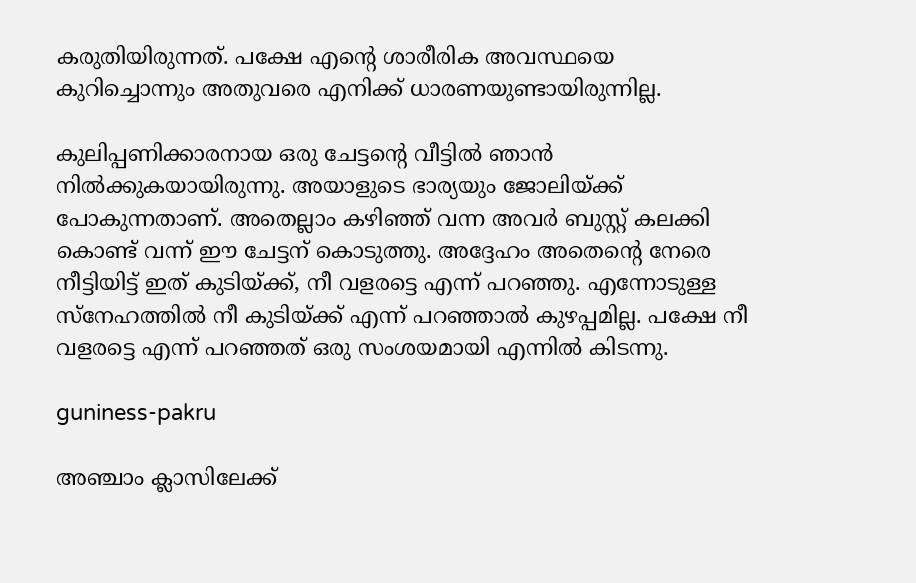കരുതിയിരുന്നത്. പക്ഷേ എന്റെ ശാരീരിക അവസ്ഥയെ കുറിച്ചൊന്നും അതുവരെ എനിക്ക് ധാരണയുണ്ടായിരുന്നില്ല.

കുലിപ്പണിക്കാരനായ ഒരു ചേട്ടന്റെ വീട്ടില്‍ ഞാന്‍ നില്‍ക്കുകയായിരുന്നു. അയാളുടെ ഭാര്യയും ജോലിയ്ക്ക് പോകുന്നതാണ്. അതെല്ലാം കഴിഞ്ഞ് വന്ന അവര്‍ ബുസ്റ്റ് കലക്കി കൊണ്ട് വന്ന് ഈ ചേട്ടന് കൊടുത്തു. അദ്ദേഹം അതെന്റെ നേരെ നീട്ടിയിട്ട് ഇത് കുടിയ്ക്ക്, നീ വളരട്ടെ എന്ന് പറഞ്ഞു. എന്നോടുള്ള സ്‌നേഹത്തില്‍ നീ കുടിയ്ക്ക് എന്ന് പറഞ്ഞാല്‍ കുഴപ്പമില്ല. പക്ഷേ നീ വളരട്ടെ എന്ന് പറഞ്ഞത് ഒരു സംശയമായി എന്നില്‍ കിടന്നു.

guniness-pakru

അഞ്ചാം ക്ലാസിലേക്ക്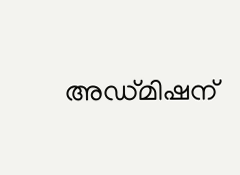അഡ്മിഷന്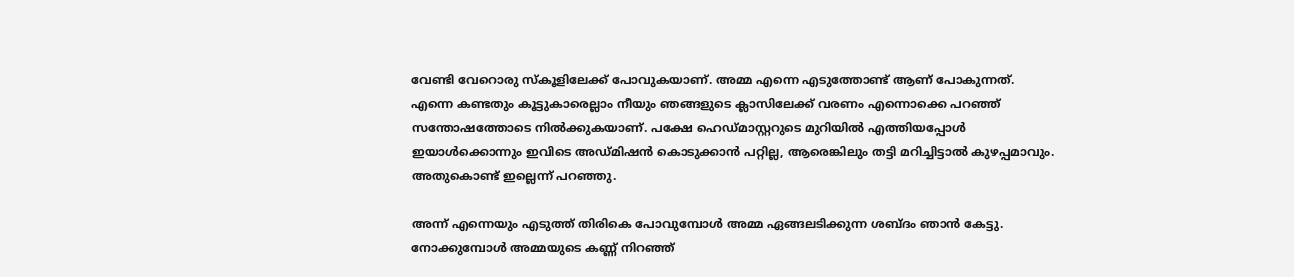വേണ്ടി വേറൊരു സ്‌കൂളിലേക്ക് പോവുകയാണ്. അമ്മ എന്നെ എടുത്തോണ്ട് ആണ് പോകുന്നത്. എന്നെ കണ്ടതും കൂട്ടുകാരെല്ലാം നീയും ഞങ്ങളുടെ ക്ലാസിലേക്ക് വരണം എന്നൊക്കെ പറഞ്ഞ് സന്തോഷത്തോടെ നില്‍ക്കുകയാണ്. പക്ഷേ ഹെഡ്മാസ്റ്ററുടെ മുറിയില്‍ എത്തിയപ്പോള്‍ ഇയാള്‍ക്കൊന്നും ഇവിടെ അഡ്മിഷന്‍ കൊടുക്കാന്‍ പറ്റില്ല, ആരെങ്കിലും തട്ടി മറിച്ചിട്ടാല്‍ കുഴപ്പമാവും. അതുകൊണ്ട് ഇല്ലെന്ന് പറഞ്ഞു.

അന്ന് എന്നെയും എടുത്ത് തിരികെ പോവുമ്പോള്‍ അമ്മ ഏങ്ങലടിക്കുന്ന ശബ്ദം ഞാന്‍ കേട്ടു. നോക്കുമ്പോള്‍ അമ്മയുടെ കണ്ണ് നിറഞ്ഞ്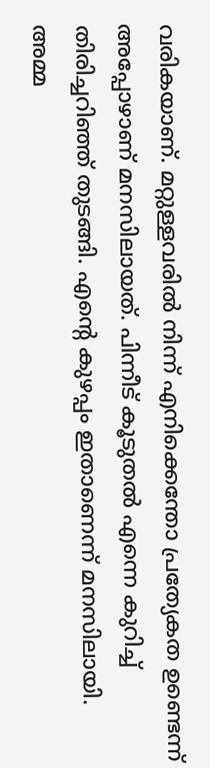വരികയാണ്. മറ്റുള്ളവരില്‍ നിന്ന് എനിക്കെന്തോ പ്രത്യേകത ഉണ്ടെന്ന് അപ്പോഴാണ് മനസിലായത്. പിന്നീട് കൂടുതല്‍ എന്നെ കുറിച്ച് തിരിച്ചറിഞ്ഞ് തുടങ്ങി. എന്റെ കുഴപ്പം ഇതാണെന്ന് മനസിലായി. അമ്മ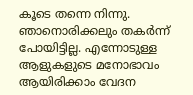കൂടെ തന്നെ നിന്നു. ഞാനൊരിക്കലും തകര്‍ന്ന് പോയിട്ടില്ല. എന്നോടുള്ള ആളുകളുടെ മനോഭാവം ആയിരിക്കാം വേദന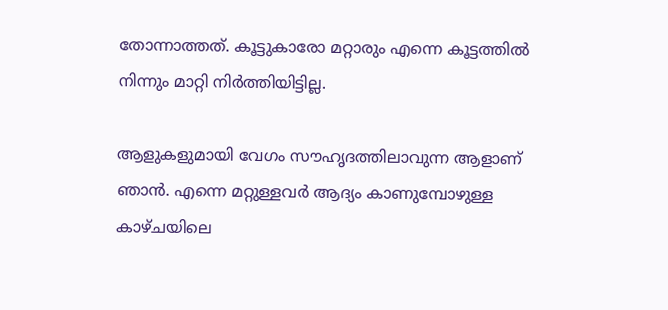തോന്നാത്തത്. കൂട്ടുകാരോ മറ്റാരും എന്നെ കൂട്ടത്തില്‍ നിന്നും മാറ്റി നിര്‍ത്തിയിട്ടില്ല.

ആളുകളുമായി വേഗം സൗഹൃദത്തിലാവുന്ന ആളാണ് ഞാന്‍. എന്നെ മറ്റുള്ളവര്‍ ആദ്യം കാണുമ്പോഴുള്ള കാഴ്ചയിലെ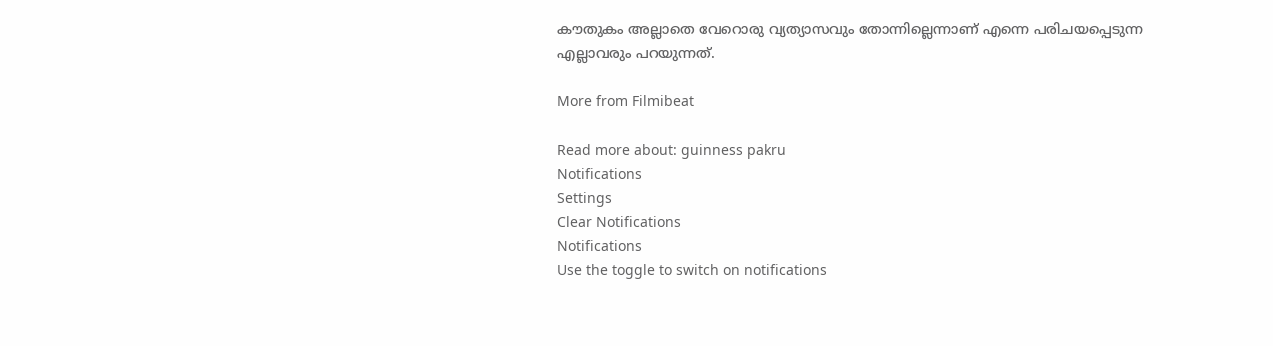കൗതുകം അല്ലാതെ വേറൊരു വ്യത്യാസവും തോന്നില്ലെന്നാണ് എന്നെ പരിചയപ്പെടുന്ന എല്ലാവരും പറയുന്നത്.

More from Filmibeat

Read more about: guinness pakru
Notifications
Settings
Clear Notifications
Notifications
Use the toggle to switch on notifications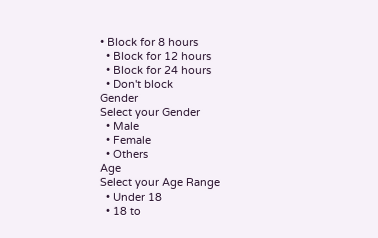• Block for 8 hours
  • Block for 12 hours
  • Block for 24 hours
  • Don't block
Gender
Select your Gender
  • Male
  • Female
  • Others
Age
Select your Age Range
  • Under 18
  • 18 to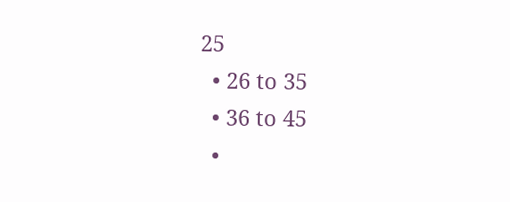25
  • 26 to 35
  • 36 to 45
  •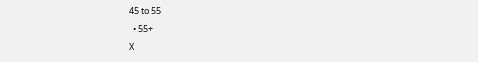45 to 55
  • 55+
X